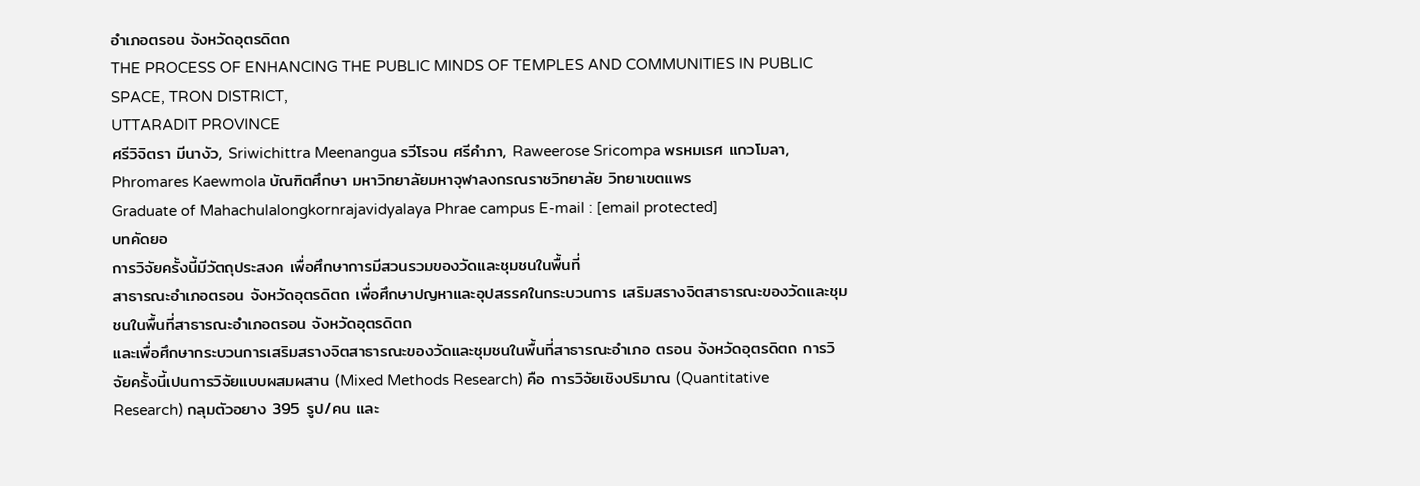อําเภอตรอน จังหวัดอุตรดิตถ
THE PROCESS OF ENHANCING THE PUBLIC MINDS OF TEMPLES AND COMMUNITIES IN PUBLIC SPACE, TRON DISTRICT,
UTTARADIT PROVINCE
ศรีวิจิตรา มีนางัว, Sriwichittra Meenangua รวีโรจน ศรีคําภา, Raweerose Sricompa พรหมเรศ แกวโมลา, Phromares Kaewmola บัณฑิตศึกษา มหาวิทยาลัยมหาจุฬาลงกรณราชวิทยาลัย วิทยาเขตแพร
Graduate of Mahachulalongkornrajavidyalaya Phrae campus E-mail : [email protected]
บทคัดยอ
การวิจัยครั้งนี้มีวัตถุประสงค เพื่อศึกษาการมีสวนรวมของวัดและชุมชนในพื้นที่
สาธารณะอําเภอตรอน จังหวัดอุตรดิตถ เพื่อศึกษาปญหาและอุปสรรคในกระบวนการ เสริมสรางจิตสาธารณะของวัดและชุมชนในพื้นที่สาธารณะอําเภอตรอน จังหวัดอุตรดิตถ
และเพื่อศึกษากระบวนการเสริมสรางจิตสาธารณะของวัดและชุมชนในพื้นที่สาธารณะอําเภอ ตรอน จังหวัดอุตรดิตถ การวิจัยครั้งนี้เปนการวิจัยแบบผสมผสาน (Mixed Methods Research) คือ การวิจัยเชิงปริมาณ (Quantitative Research) กลุมตัวอยาง 395 รูป/คน และ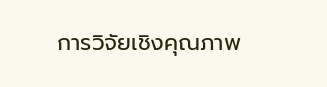การวิจัยเชิงคุณภาพ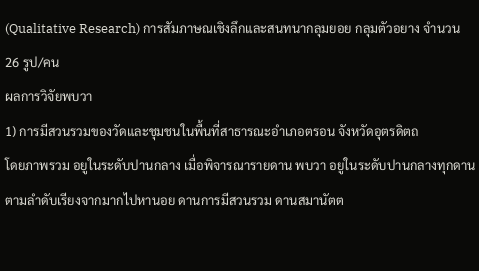(Qualitative Research) การสัมภาษณเชิงลึกและสนทนากลุมยอย กลุมตัวอยาง จํานวน 26 รูป/คน
ผลการวิจัยพบวา
1) การมีสวนรวมของวัดและชุมชนในพื้นที่สาธารณะอําเภอตรอน จังหวัดอุตรดิตถ
โดยภาพรวม อยูในระดับปานกลาง เมื่อพิจารณารายดาน พบวา อยูในระดับปานกลางทุกดาน ตามลําดับเรียงจากมากไปหานอย ดานการมีสวนรวม ดานสมานัตต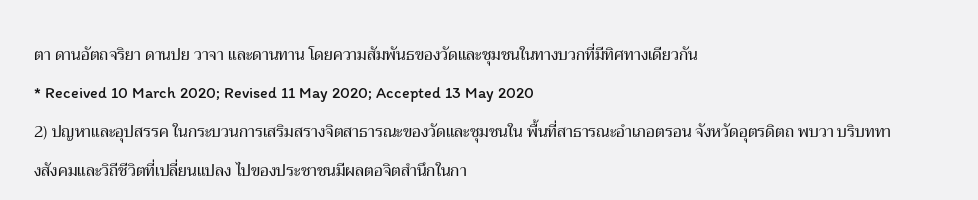ตา ดานอัตถจริยา ดานปย วาจา และดานทาน โดยความสัมพันธของวัดและชุมชนในทางบวกที่มีทิศทางเดียวกัน
* Received 10 March 2020; Revised 11 May 2020; Accepted 13 May 2020
2) ปญหาและอุปสรรค ในกระบวนการเสริมสรางจิตสาธารณะของวัดและชุมชนใน พื้นที่สาธารณะอําเภอตรอน จังหวัดอุตรดิตถ พบวา บริบททางสังคมและวิถีชีวิตที่เปลี่ยนแปลง ไปของประชาชนมีผลตอจิตสํานึกในกา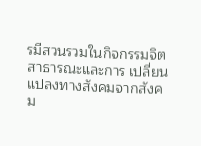รมีสวนรวมในกิจกรรมจิตสาธารณะและการ เปลี่ยนแปลงทางสังคมจากสังคม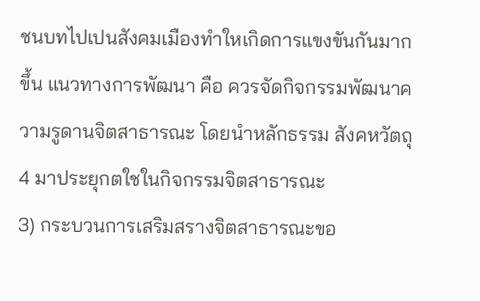ชนบทไปเปนสังคมเมืองทําใหเกิดการแขงขันกันมากขึ้น แนวทางการพัฒนา คือ ควรจัดกิจกรรมพัฒนาความรูดานจิตสาธารณะ โดยนําหลักธรรม สังคหวัตถุ 4 มาประยุกตใชในกิจกรรมจิตสาธารณะ
3) กระบวนการเสริมสรางจิตสาธารณะขอ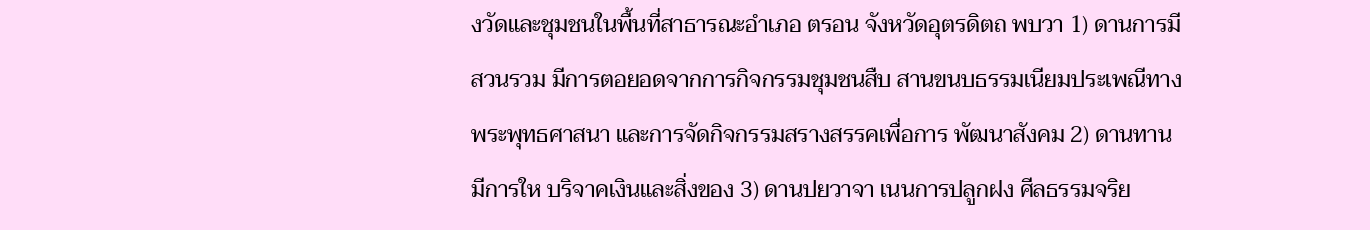งวัดและชุมชนในพื้นที่สาธารณะอําเภอ ตรอน จังหวัดอุตรดิตถ พบวา 1) ดานการมีสวนรวม มีการตอยอดจากการกิจกรรมชุมชนสืบ สานขนบธรรมเนียมประเพณีทางพระพุทธศาสนา และการจัดกิจกรรมสรางสรรคเพื่อการ พัฒนาสังคม 2) ดานทาน มีการให บริจาคเงินและสิ่งของ 3) ดานปยวาจา เนนการปลูกฝง ศีลธรรมจริย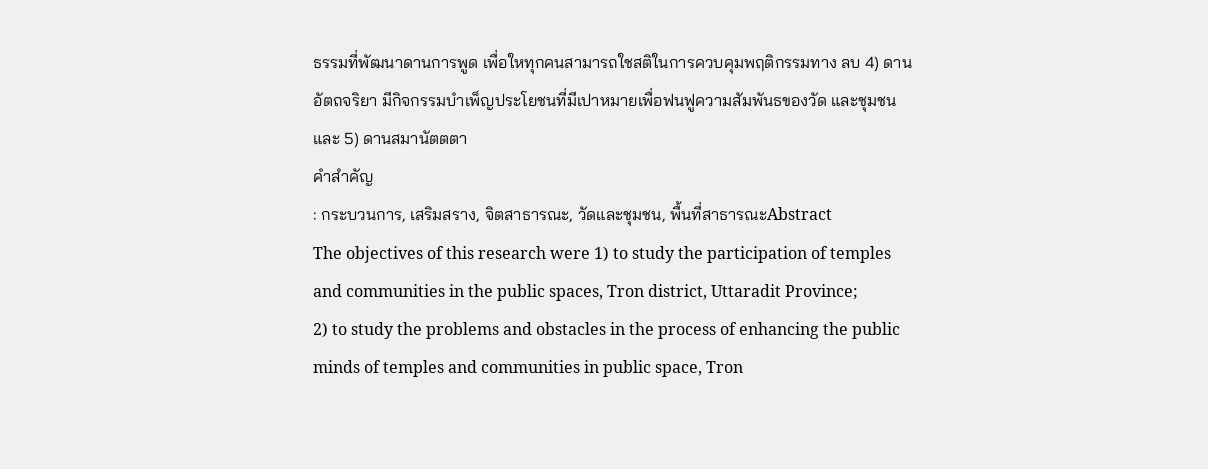ธรรมที่พัฒนาดานการพูด เพื่อใหทุกคนสามารถใชสติในการควบคุมพฤติกรรมทาง ลบ 4) ดานอัตถจริยา มีกิจกรรมบําเพ็ญประโยชนที่มีเปาหมายเพื่อฟนฟูความสัมพันธของวัด และชุมชน และ 5) ดานสมานัตตตา
คําสําคัญ
: กระบวนการ, เสริมสราง, จิตสาธารณะ, วัดและชุมชน, พื้นที่สาธารณะAbstract
The objectives of this research were 1) to study the participation of temples and communities in the public spaces, Tron district, Uttaradit Province;
2) to study the problems and obstacles in the process of enhancing the public minds of temples and communities in public space, Tron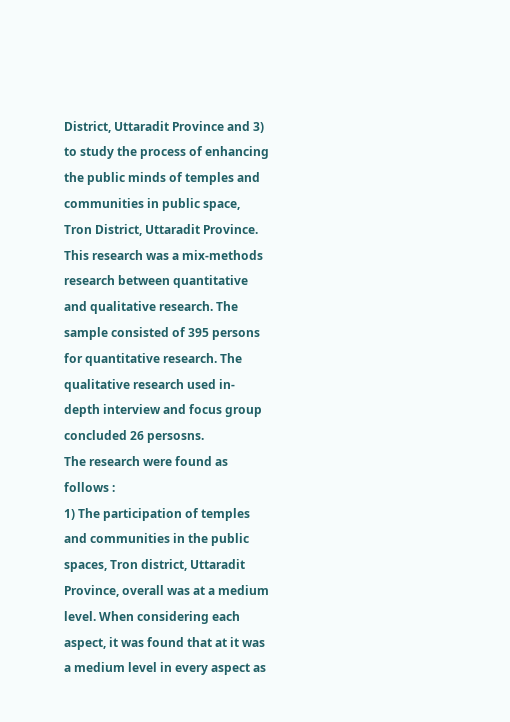District, Uttaradit Province and 3) to study the process of enhancing the public minds of temples and communities in public space, Tron District, Uttaradit Province. This research was a mix-methods research between quantitative and qualitative research. The sample consisted of 395 persons for quantitative research. The qualitative research used in-depth interview and focus group concluded 26 persosns.
The research were found as follows :
1) The participation of temples and communities in the public spaces, Tron district, Uttaradit Province, overall was at a medium level. When considering each aspect, it was found that at it was a medium level in every aspect as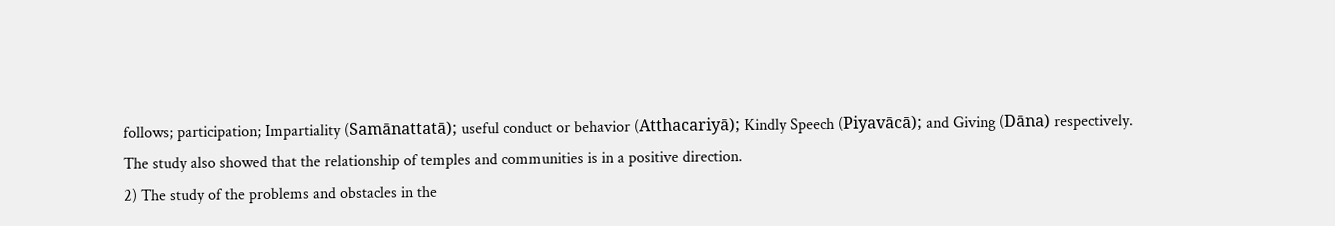follows; participation; Impartiality (Samānattatā); useful conduct or behavior (Atthacariyā); Kindly Speech (Piyavācā); and Giving (Dāna) respectively.
The study also showed that the relationship of temples and communities is in a positive direction.
2) The study of the problems and obstacles in the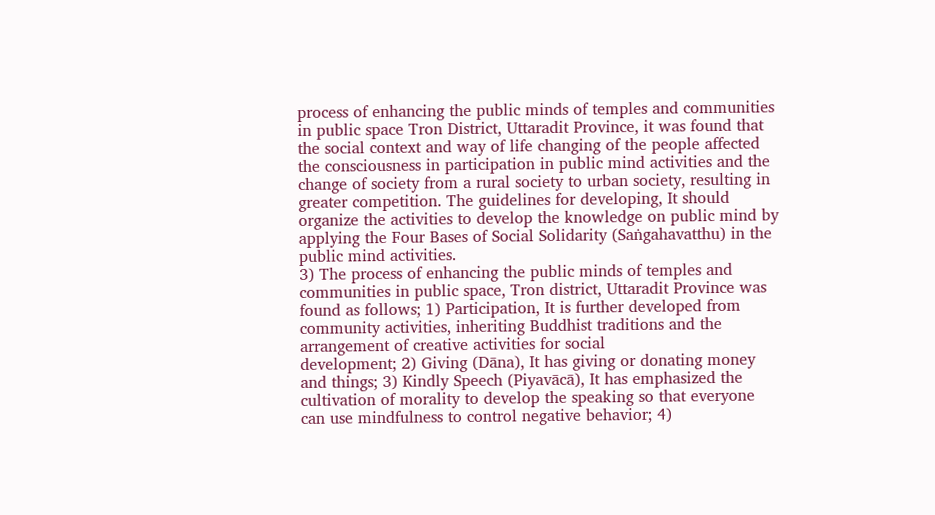process of enhancing the public minds of temples and communities in public space Tron District, Uttaradit Province, it was found that the social context and way of life changing of the people affected the consciousness in participation in public mind activities and the change of society from a rural society to urban society, resulting in greater competition. The guidelines for developing, It should organize the activities to develop the knowledge on public mind by applying the Four Bases of Social Solidarity (Saṅgahavatthu) in the public mind activities.
3) The process of enhancing the public minds of temples and communities in public space, Tron district, Uttaradit Province was found as follows; 1) Participation, It is further developed from community activities, inheriting Buddhist traditions and the arrangement of creative activities for social
development; 2) Giving (Dāna), It has giving or donating money and things; 3) Kindly Speech (Piyavācā), It has emphasized the cultivation of morality to develop the speaking so that everyone can use mindfulness to control negative behavior; 4)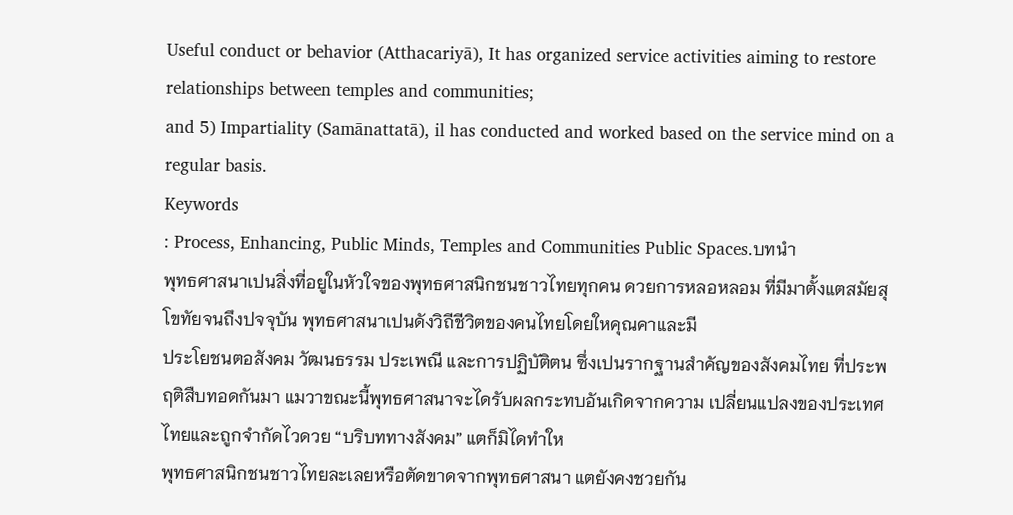Useful conduct or behavior (Atthacariyā), It has organized service activities aiming to restore relationships between temples and communities;
and 5) Impartiality (Samānattatā), il has conducted and worked based on the service mind on a regular basis.
Keywords
: Process, Enhancing, Public Minds, Temples and Communities Public Spaces.บทนํา
พุทธศาสนาเปนสิ่งที่อยูในหัวใจของพุทธศาสนิกชนชาวไทยทุกคน ดวยการหลอหลอม ที่มีมาตั้งแตสมัยสุโขทัยจนถึงปจจุบัน พุทธศาสนาเปนดังวิถีชีวิตของคนไทยโดยใหคุณคาและมี
ประโยชนตอสังคม วัฒนธรรม ประเพณี และการปฏิบัติตน ซึ่งเปนรากฐานสําคัญของสังคมไทย ที่ประพฤติสืบทอดกันมา แมวาขณะนี้พุทธศาสนาจะไดรับผลกระทบอันเกิดจากความ เปลี่ยนแปลงของประเทศไทยและถูกจํากัดไวดวย “บริบททางสังคม” แตก็มิไดทําให
พุทธศาสนิกชนชาวไทยละเลยหรือตัดขาดจากพุทธศาสนา แตยังคงชวยกัน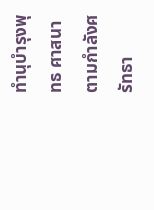ทํานุบํารุงพุทธ ศาสนาตามกําลังศรัทธา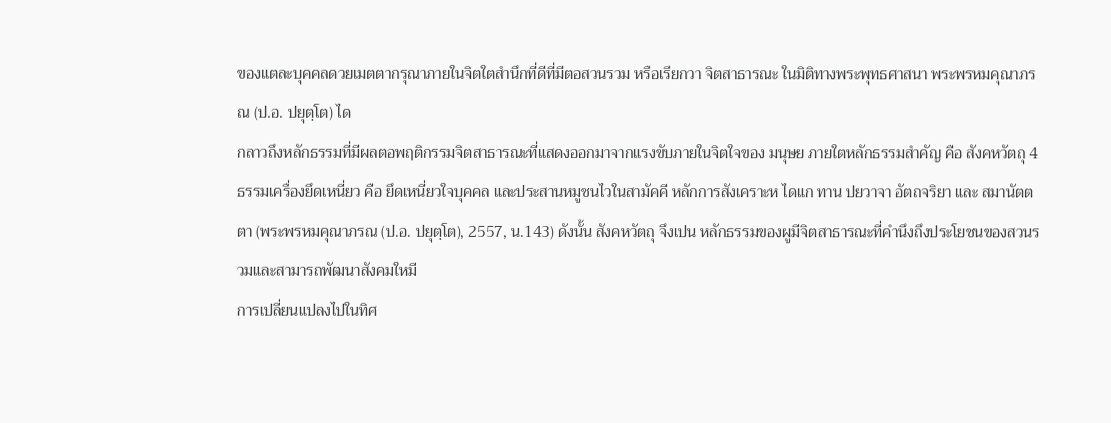ของแตละบุคคลดวยเมตตากรุณาภายในจิตใตสํานึกที่ดีที่มีตอสวนรวม หรือเรียกวา จิตสาธารณะ ในมิติทางพระพุทธศาสนา พระพรหมคุณาภรณ (ป.อ. ปยุตฺโต) ได
กลาวถึงหลักธรรมที่มีผลตอพฤติกรรมจิตสาธารณะที่แสดงออกมาจากแรงขับภายในจิตใจของ มนุษย ภายใตหลักธรรมสําคัญ คือ สังคหวัตถุ 4 ธรรมเครื่องยึดเหนี่ยว คือ ยึดเหนี่ยวใจบุคคล และประสานหมูชนไวในสามัคคี หลักการสังเคราะห ไดแก ทาน ปยวาจา อัตถจริยา และ สมานัตตตา (พระพรหมคุณาภรณ (ป.อ. ปยุตฺโต), 2557, น.143) ดังนั้น สังคหวัตถุ จึงเปน หลักธรรมของผูมีจิตสาธารณะที่คํานึงถึงประโยชนของสวนรวมและสามารถพัฒนาสังคมใหมี
การเปลี่ยนแปลงไปในทิศ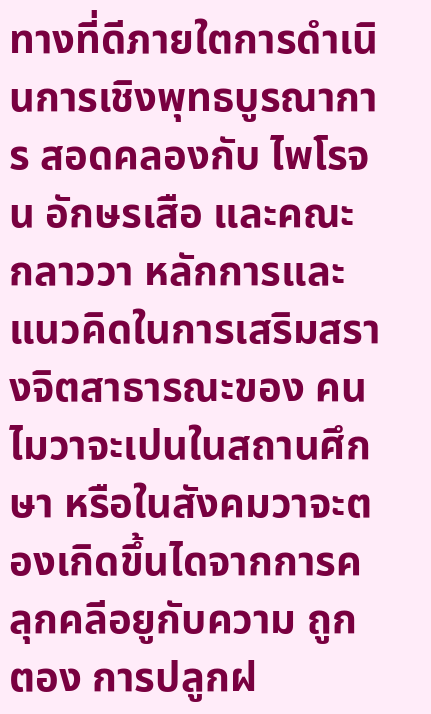ทางที่ดีภายใตการดําเนินการเชิงพุทธบูรณาการ สอดคลองกับ ไพโรจน อักษรเสือ และคณะ กลาววา หลักการและแนวคิดในการเสริมสรางจิตสาธารณะของ คนไมวาจะเปนในสถานศึกษา หรือในสังคมวาจะตองเกิดขึ้นไดจากการคลุกคลีอยูกับความ ถูกตอง การปลูกฝ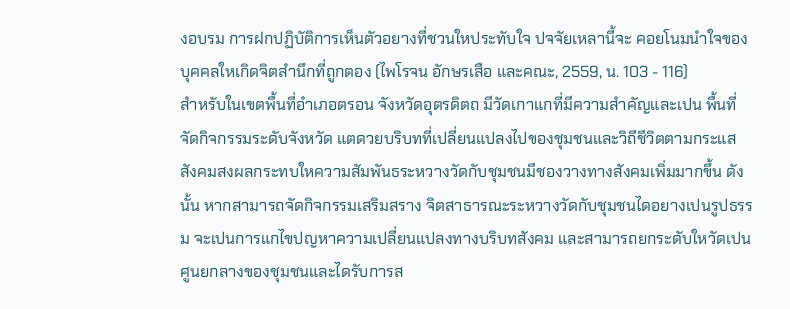งอบรม การฝกปฏิบัติการเห็นตัวอยางที่ชวนใหประทับใจ ปจจัยเหลานี้จะ คอยโนมนําใจของบุคคลใหเกิดจิตสํานึกที่ถูกตอง (ไพโรจน อักษรเสือ และคณะ, 2559, น. 103 - 116)
สําหรับในเขตพื้นที่อําเภอตรอน จังหวัดอุตรดิตถ มีวัดเกาแกที่มีความสําคัญและเปน พื้นที่จัดกิจกรรมระดับจังหวัด แตดวยบริบทที่เปลี่ยนแปลงไปของชุมชนและวิถีชีวิตตามกระแส สังคมสงผลกระทบใหความสัมพันธระหวางวัดกับชุมชนมีชองวางทางสังคมเพิ่มมากขึ้น ดังนั้น หากสามารถจัดกิจกรรมเสริมสราง จิตสาธารณะระหวางวัดกับชุมชนไดอยางเปนรูปธรรม จะเปนการแกไขปญหาความเปลี่ยนแปลงทางบริบทสังคม และสามารถยกระดับใหวัดเปน ศูนยกลางของชุมชนและไดรับการส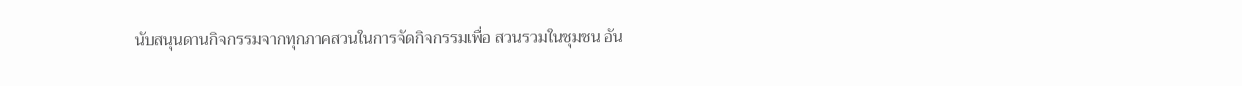นับสนุนดานกิจกรรมจากทุกภาคสวนในการจัดกิจกรรมเพื่อ สวนรวมในชุมชน อัน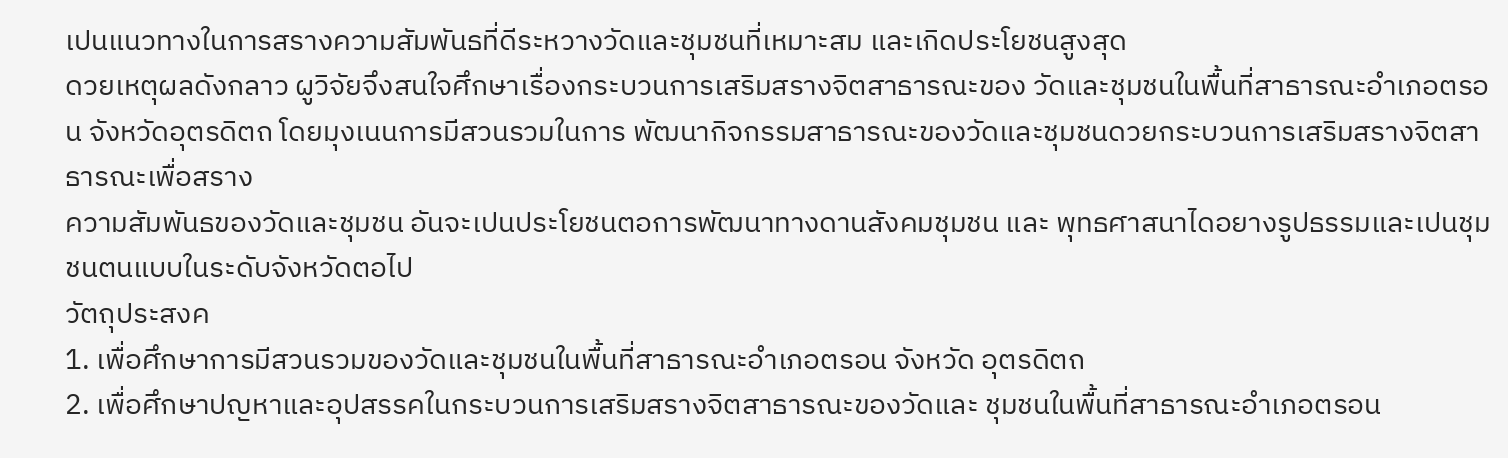เปนแนวทางในการสรางความสัมพันธที่ดีระหวางวัดและชุมชนที่เหมาะสม และเกิดประโยชนสูงสุด
ดวยเหตุผลดังกลาว ผูวิจัยจึงสนใจศึกษาเรื่องกระบวนการเสริมสรางจิตสาธารณะของ วัดและชุมชนในพื้นที่สาธารณะอําเภอตรอน จังหวัดอุตรดิตถ โดยมุงเนนการมีสวนรวมในการ พัฒนากิจกรรมสาธารณะของวัดและชุมชนดวยกระบวนการเสริมสรางจิตสาธารณะเพื่อสราง
ความสัมพันธของวัดและชุมชน อันจะเปนประโยชนตอการพัฒนาทางดานสังคมชุมชน และ พุทธศาสนาไดอยางรูปธรรมและเปนชุมชนตนแบบในระดับจังหวัดตอไป
วัตถุประสงค
1. เพื่อศึกษาการมีสวนรวมของวัดและชุมชนในพื้นที่สาธารณะอําเภอตรอน จังหวัด อุตรดิตถ
2. เพื่อศึกษาปญหาและอุปสรรคในกระบวนการเสริมสรางจิตสาธารณะของวัดและ ชุมชนในพื้นที่สาธารณะอําเภอตรอน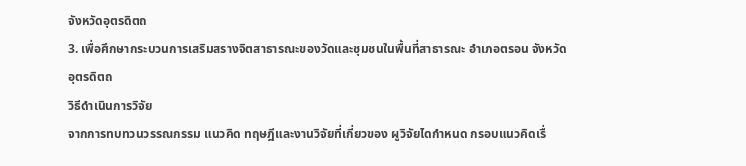จังหวัดอุตรดิตถ
3. เพื่อศึกษากระบวนการเสริมสรางจิตสาธารณะของวัดและชุมชนในพื้นที่สาธารณะ อําเภอตรอน จังหวัดอุตรดิตถ
วิธีดําเนินการวิจัย
จากการทบทวนวรรณกรรม แนวคิด ทฤษฎีและงานวิจัยที่เกี่ยวของ ผูวิจัยไดกําหนด กรอบแนวคิดเรื่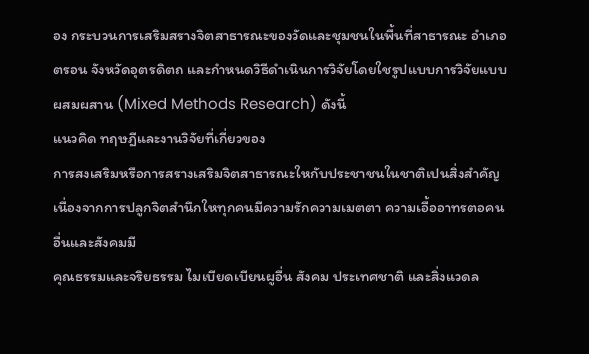อง กระบวนการเสริมสรางจิตสาธารณะของวัดและชุมชนในพื้นที่สาธารณะ อําเภอตรอน จังหวัดอุตรดิตถ และกําหนดวิธีดําเนินการวิจัยโดยใชรูปแบบการวิจัยแบบ ผสมผสาน (Mixed Methods Research) ดังนี้
แนวคิด ทฤษฎีและงานวิจัยที่เกี่ยวของ
การสงเสริมหรือการสรางเสริมจิตสาธารณะใหกับประชาชนในชาติเปนสิ่งสําคัญ เนื่องจากการปลูกจิตสํานึกใหทุกคนมีความรักความเมตตา ความเอื้ออาทรตอคนอื่นและสังคมมี
คุณธรรมและจริยธรรม ไมเบียดเบียนผูอื่น สังคม ประเทศชาติ และสิ่งแวดล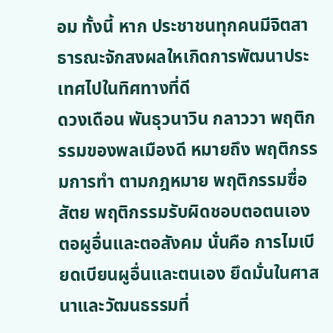อม ทั้งนี้ หาก ประชาชนทุกคนมีจิตสาธารณะจักสงผลใหเกิดการพัฒนาประเทศไปในทิศทางที่ดี
ดวงเดือน พันธุวนาวิน กลาววา พฤติกรรมของพลเมืองดี หมายถึง พฤติกรรมการทํา ตามกฎหมาย พฤติกรรมซื่อสัตย พฤติกรรมรับผิดชอบตอตนเองตอผูอื่นและตอสังคม นั่นคือ การไมเบียดเบียนผูอื่นและตนเอง ยึดมั่นในศาสนาและวัฒนธรรมที่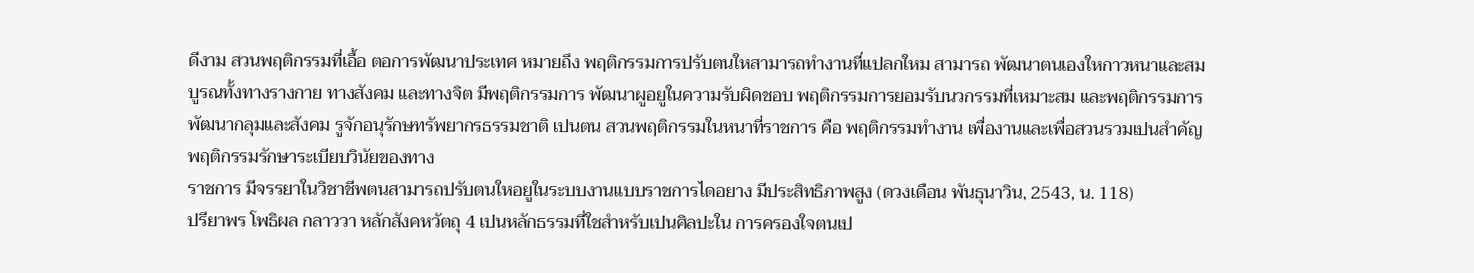ดีงาม สวนพฤติกรรมที่เอื้อ ตอการพัฒนาประเทศ หมายถึง พฤติกรรมการปรับตนใหสามารถทํางานที่แปลกใหม สามารถ พัฒนาตนเองใหกาวหนาและสมบูรณทั้งทางรางกาย ทางสังคม และทางจิต มีพฤติกรรมการ พัฒนาผูอยูในความรับผิดชอบ พฤติกรรมการยอมรับนวกรรมที่เหมาะสม และพฤติกรรมการ พัฒนากลุมและสังคม รูจักอนุรักษทรัพยากรธรรมชาติ เปนตน สวนพฤติกรรมในหนาที่ราชการ คือ พฤติกรรมทํางาน เพื่องานและเพื่อสวนรวมเปนสําคัญ พฤติกรรมรักษาระเบียบวินัยของทาง
ราชการ มีจรรยาในวิชาชีพตนสามารถปรับตนใหอยูในระบบงานแบบราชการไดอยาง มีประสิทธิภาพสูง (ดวงเดือน พันธุนาวิน, 2543, น. 118)
ปรียาพร โพธิผล กลาววา หลักสังคหวัตถุ 4 เปนหลักธรรมที่ใชสําหรับเปนศิลปะใน การครองใจตนเป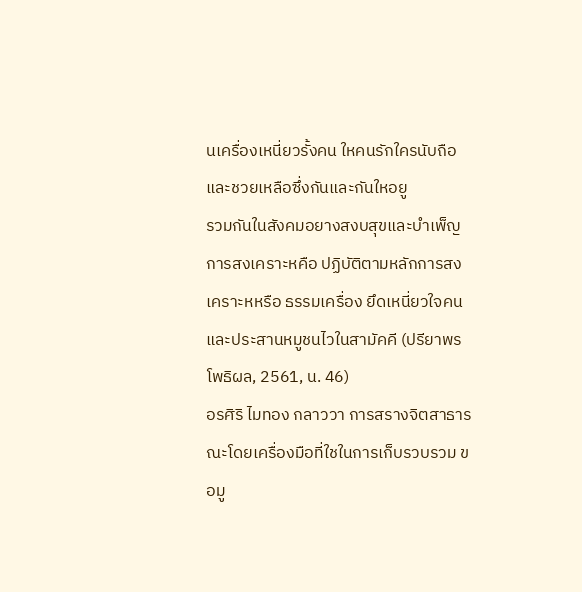นเครื่องเหนี่ยวรั้งคน ใหคนรักใครนับถือและชวยเหลือซึ่งกันและกันใหอยู
รวมกันในสังคมอยางสงบสุขและบําเพ็ญการสงเคราะหคือ ปฏิบัติตามหลักการสงเคราะหหรือ ธรรมเครื่อง ยึดเหนี่ยวใจคนและประสานหมูชนไวในสามัคคี (ปรียาพร โพธิผล, 2561, น. 46)
อรศิริ ไมทอง กลาววา การสรางจิตสาธารณะโดยเครื่องมือที่ใชในการเก็บรวบรวม ขอมู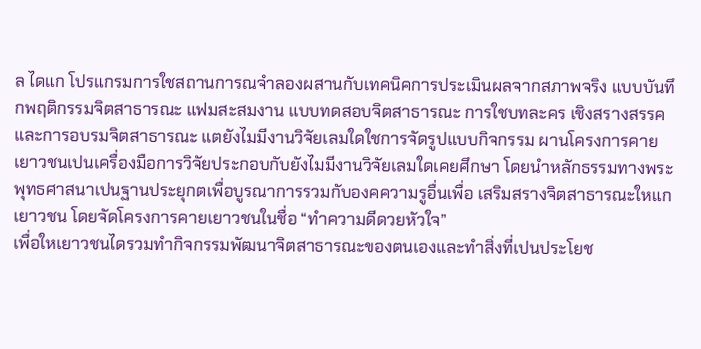ล ไดแก โปรแกรมการใชสถานการณจําลองผสานกับเทคนิคการประเมินผลจากสภาพจริง แบบบันทึกพฤติกรรมจิตสาธารณะ แฟมสะสมงาน แบบทดสอบจิตสาธารณะ การใชบทละคร เชิงสรางสรรค และการอบรมจิตสาธารณะ แตยังไมมีงานวิจัยเลมใดใชการจัดรูปแบบกิจกรรม ผานโครงการคายเยาวชนเปนเครื่องมือการวิจัยประกอบกับยังไมมีงานวิจัยเลมใดเคยศึกษา โดยนําหลักธรรมทางพระพุทธศาสนาเปนฐานประยุกตเพื่อบูรณาการรวมกับองคความรูอื่นเพื่อ เสริมสรางจิตสาธารณะใหแกเยาวชน โดยจัดโครงการคายเยาวชนในชื่อ “ทําความดีดวยหัวใจ”
เพื่อใหเยาวชนไดรวมทํากิจกรรมพัฒนาจิตสาธารณะของตนเองและทําสิ่งที่เปนประโยช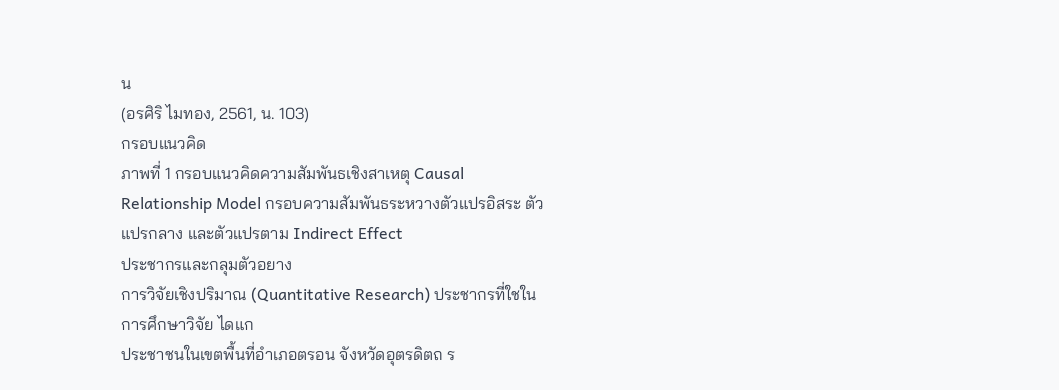น
(อรศิริ ไมทอง, 2561, น. 103)
กรอบแนวคิด
ภาพที่ 1 กรอบแนวคิดความสัมพันธเชิงสาเหตุ Causal Relationship Model กรอบความสัมพันธระหวางตัวแปรอิสระ ตัวแปรกลาง และตัวแปรตาม Indirect Effect
ประชากรและกลุมตัวอยาง
การวิจัยเชิงปริมาณ (Quantitative Research) ประชากรที่ใชในการศึกษาวิจัย ไดแก
ประชาชนในเขตพื้นที่อําเภอตรอน จังหวัดอุตรดิตถ ร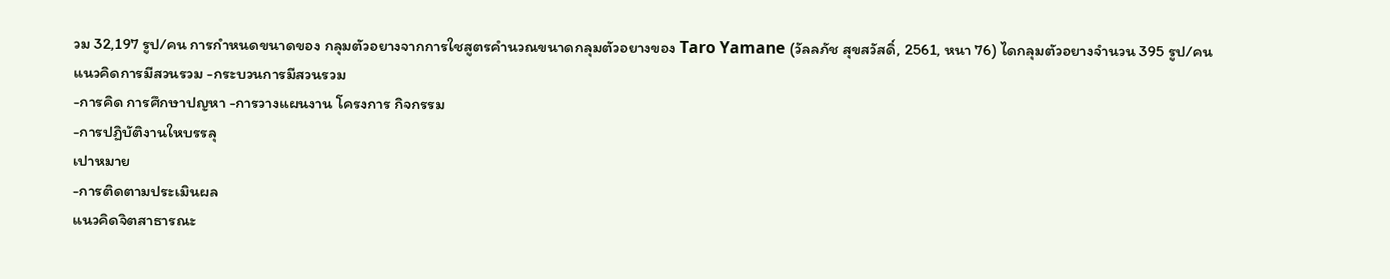วม 32,197 รูป/คน การกําหนดขนาดของ กลุมตัวอยางจากการใชสูตรคํานวณขนาดกลุมตัวอยางของ Taro Yamane (วัลลภัช สุขสวัสดิ์, 2561, หนา 76) ไดกลุมตัวอยางจํานวน 395 รูป/คน
แนวคิดการมีสวนรวม -กระบวนการมีสวนรวม
-การคิด การศึกษาปญหา -การวางแผนงาน โครงการ กิจกรรม
-การปฏิบัติงานใหบรรลุ
เปาหมาย
-การติดตามประเมินผล
แนวคิดจิตสาธารณะ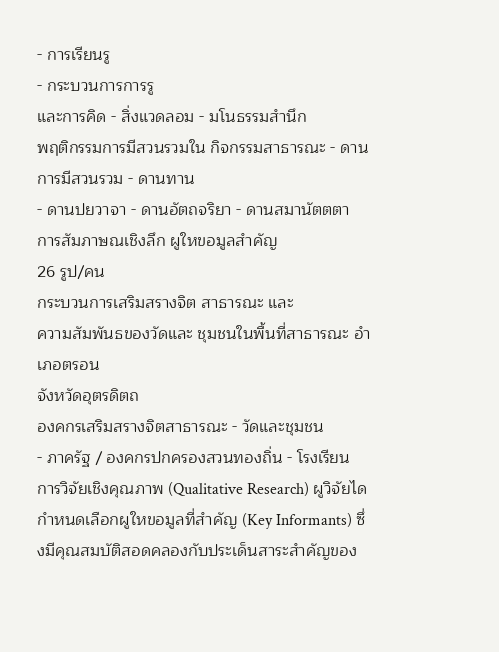- การเรียนรู
- กระบวนการการรู
และการคิด - สิ่งแวดลอม - มโนธรรมสํานึก
พฤติกรรมการมีสวนรวมใน กิจกรรมสาธารณะ - ดานการมีสวนรวม - ดานทาน
- ดานปยวาจา - ดานอัตถจริยา - ดานสมานัตตตา
การสัมภาษณเชิงลึก ผูใหขอมูลสําคัญ
26 รูป/คน
กระบวนการเสริมสรางจิต สาธารณะ และ
ความสัมพันธของวัดและ ชุมชนในพื้นที่สาธารณะ อําเภอตรอน
จังหวัดอุตรดิตถ
องคกรเสริมสรางจิตสาธารณะ - วัดและชุมชน
- ภาครัฐ / องคกรปกครองสวนทองถิ่น - โรงเรียน
การวิจัยเชิงคุณภาพ (Qualitative Research) ผูวิจัยไดกําหนดเลือกผูใหขอมูลที่สําคัญ (Key Informants) ซึ่งมีคุณสมบัติสอดคลองกับประเด็นสาระสําคัญของ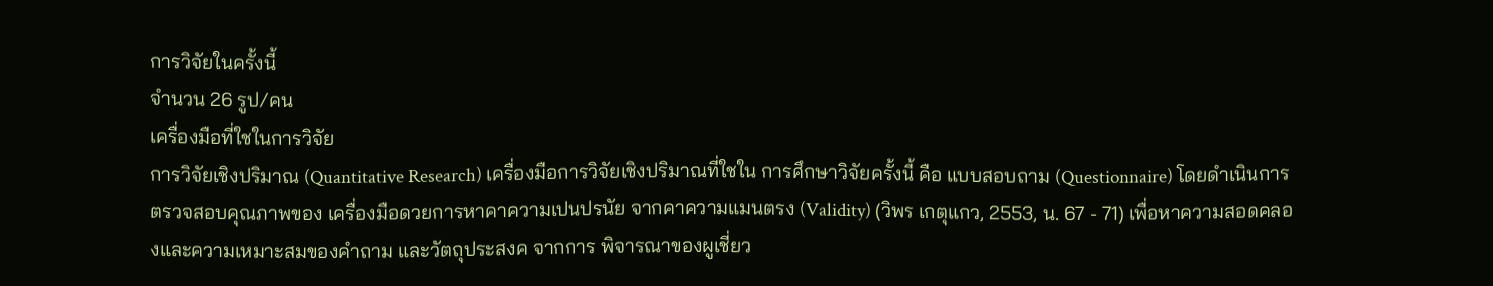การวิจัยในครั้งนี้
จํานวน 26 รูป/คน
เครื่องมือที่ใชในการวิจัย
การวิจัยเชิงปริมาณ (Quantitative Research) เครื่องมือการวิจัยเชิงปริมาณที่ใชใน การศึกษาวิจัยครั้งนี้ คือ แบบสอบถาม (Questionnaire) โดยดําเนินการตรวจสอบคุณภาพของ เครื่องมือดวยการหาคาความเปนปรนัย จากคาความแมนตรง (Validity) (วิพร เกตุแกว, 2553, น. 67 - 71) เพื่อหาความสอดคลองและความเหมาะสมของคําถาม และวัตถุประสงค จากการ พิจารณาของผูเชี่ยว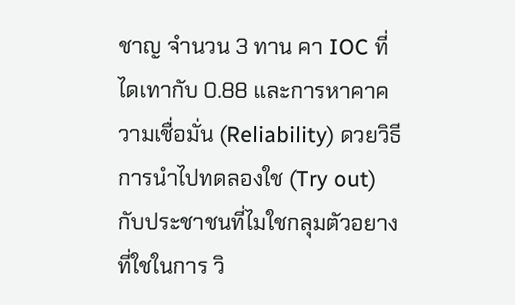ชาญ จํานวน 3 ทาน คา IOC ที่ไดเทากับ 0.88 และการหาคาความเชื่อมั่น (Reliability) ดวยวิธีการนําไปทดลองใช (Try out) กับประชาชนที่ไมใชกลุมตัวอยางที่ใชในการ วิ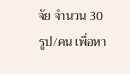จัย จํานวน 30 รูป/คน เพื่อหา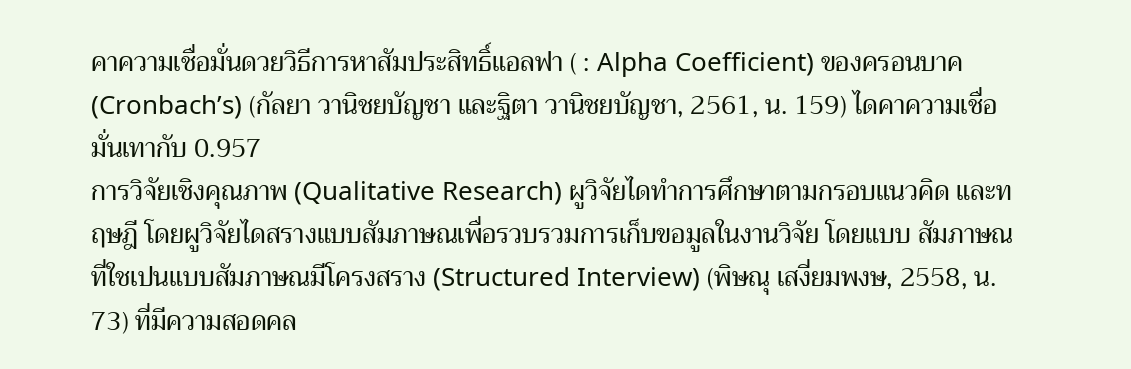คาความเชื่อมั่นดวยวิธีการหาสัมประสิทธิ์แอลฟา ( : Alpha Coefficient) ของครอนบาค (Cronbach’s) (กัลยา วานิชยบัญชา และฐิตา วานิชยบัญชา, 2561, น. 159) ไดคาความเชื่อมั่นเทากับ 0.957
การวิจัยเชิงคุณภาพ (Qualitative Research) ผูวิจัยไดทําการศึกษาตามกรอบแนวคิด และทฤษฎี โดยผูวิจัยไดสรางแบบสัมภาษณเพื่อรวบรวมการเก็บขอมูลในงานวิจัย โดยแบบ สัมภาษณที่ใชเปนแบบสัมภาษณมีโครงสราง (Structured Interview) (พิษณุ เสงี่ยมพงษ, 2558, น. 73) ที่มีความสอดคล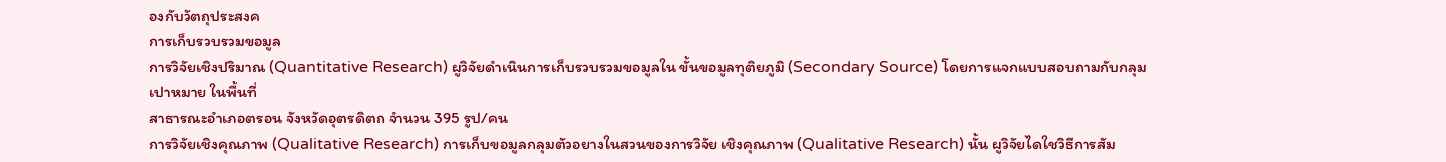องกับวัตถุประสงค
การเก็บรวบรวมขอมูล
การวิจัยเชิงปริมาณ (Quantitative Research) ผูวิจัยดําเนินการเก็บรวบรวมขอมูลใน ขั้นขอมูลทุติยภูมิ (Secondary Source) โดยการแจกแบบสอบถามกับกลุมเปาหมาย ในพื้นที่
สาธารณะอําเภอตรอน จังหวัดอุตรดิตถ จํานวน 395 รูป/คน
การวิจัยเชิงคุณภาพ (Qualitative Research) การเก็บขอมูลกลุมตัวอยางในสวนของการวิจัย เชิงคุณภาพ (Qualitative Research) นั้น ผูวิจัยไดใชวิธีการสัม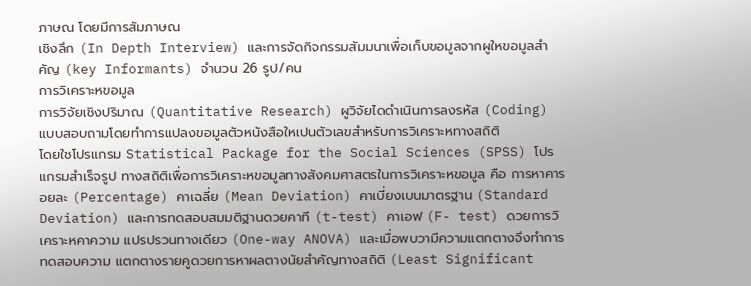ภาษณ โดยมีการสัมภาษณ
เชิงลึก (In Depth Interview) และการจัดกิจกรรมสัมมนาเพื่อเก็บขอมูลจากผูใหขอมูลสําคัญ (key Informants) จํานวน 26 รูป/คน
การวิเคราะหขอมูล
การวิจัยเชิงปริมาณ (Quantitative Research) ผูวิจัยไดดําเนินการลงรหัส (Coding) แบบสอบถามโดยทําการแปลงขอมูลตัวหนังสือใหเปนตัวเลขสําหรับการวิเคราะหทางสถิติ
โดยใชโปรแกรม Statistical Package for the Social Sciences (SPSS) โปรแกรมสําเร็จรูป ทางสถิติเพื่อการวิเคราะหขอมูลทางสังคมศาสตรในการวิเคราะหขอมูล คือ การหาคารอยละ (Percentage) คาเฉลี่ย (Mean Deviation) คาเบี่ยงเบนมาตรฐาน (Standard Deviation) และการทดสอบสมมติฐานดวยคาที (t-test) คาเอฟ (F- test) ดวยการวิเคราะหคาความ แปรปรวนทางเดียว (One-way ANOVA) และเมื่อพบวามีความแตกตางจึงทําการทดสอบความ แตกตางรายคูดวยการหาผลตางนัยสําคัญทางสถิติ (Least Significant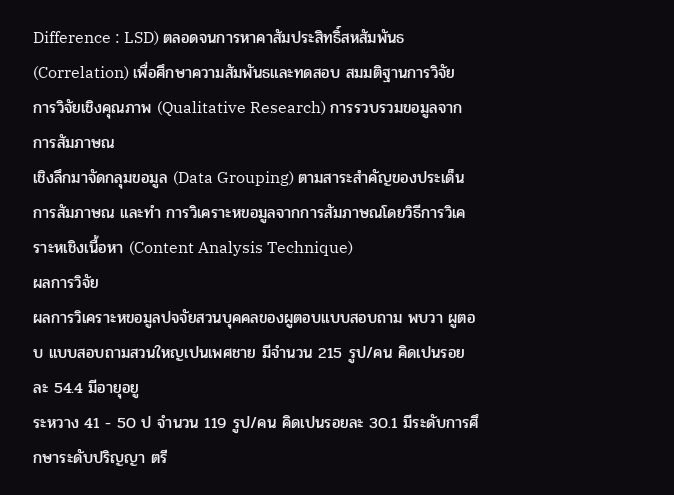Difference : LSD) ตลอดจนการหาคาสัมประสิทธิ์สหสัมพันธ (Correlation) เพื่อศึกษาความสัมพันธและทดสอบ สมมติฐานการวิจัย
การวิจัยเชิงคุณภาพ (Qualitative Research) การรวบรวมขอมูลจากการสัมภาษณ
เชิงลึกมาจัดกลุมขอมูล (Data Grouping) ตามสาระสําคัญของประเด็นการสัมภาษณ และทํา การวิเคราะหขอมูลจากการสัมภาษณโดยวิธีการวิเคราะหเชิงเนื้อหา (Content Analysis Technique)
ผลการวิจัย
ผลการวิเคราะหขอมูลปจจัยสวนบุคคลของผูตอบแบบสอบถาม พบวา ผูตอบ แบบสอบถามสวนใหญเปนเพศชาย มีจํานวน 215 รูป/คน คิดเปนรอยละ 54.4 มีอายุอยู
ระหวาง 41 - 50 ป จํานวน 119 รูป/คน คิดเปนรอยละ 30.1 มีระดับการศึกษาระดับปริญญา ตรี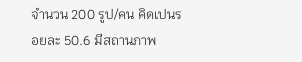จํานวน 200 รูป/คน คิดเปนรอยละ 50.6 มีสถานภาพ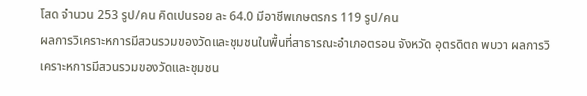โสด จํานวน 253 รูป/คน คิดเปนรอย ละ 64.0 มีอาชีพเกษตรกร 119 รูป/คน
ผลการวิเคราะหการมีสวนรวมของวัดและชุมชนในพื้นที่สาธารณะอําเภอตรอน จังหวัด อุตรดิตถ พบวา ผลการวิเคราะหการมีสวนรวมของวัดและชุมชน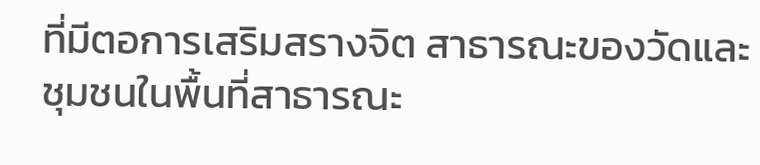ที่มีตอการเสริมสรางจิต สาธารณะของวัดและชุมชนในพื้นที่สาธารณะ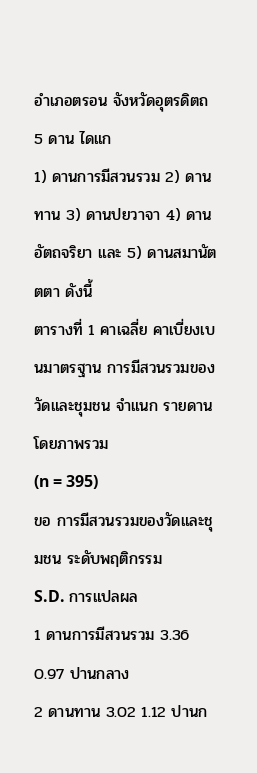อําเภอตรอน จังหวัดอุตรดิตถ 5 ดาน ไดแก
1) ดานการมีสวนรวม 2) ดานทาน 3) ดานปยวาจา 4) ดานอัตถจริยา และ 5) ดานสมานัตตตา ดังนี้
ตารางที่ 1 คาเฉลี่ย คาเบี่ยงเบนมาตรฐาน การมีสวนรวมของวัดและชุมชน จําแนก รายดาน โดยภาพรวม
(n = 395)
ขอ การมีสวนรวมของวัดและชุมชน ระดับพฤติกรรม
S.D. การแปลผล
1 ดานการมีสวนรวม 3.36 0.97 ปานกลาง
2 ดานทาน 3.02 1.12 ปานก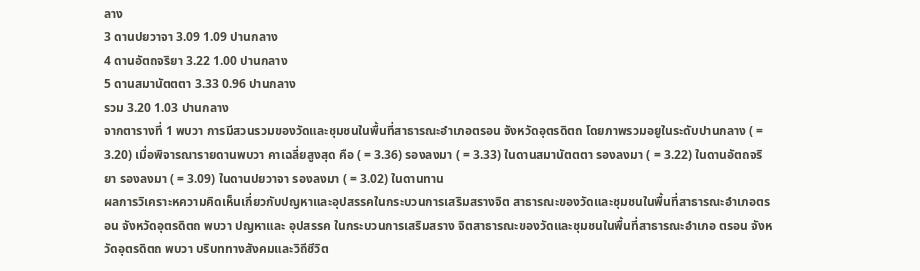ลาง
3 ดานปยวาจา 3.09 1.09 ปานกลาง
4 ดานอัตถจริยา 3.22 1.00 ปานกลาง
5 ดานสมานัตตตา 3.33 0.96 ปานกลาง
รวม 3.20 1.03 ปานกลาง
จากตารางที่ 1 พบวา การมีสวนรวมของวัดและชุมชนในพื้นที่สาธารณะอําเภอตรอน จังหวัดอุตรดิตถ โดยภาพรวมอยูในระดับปานกลาง ( = 3.20) เมื่อพิจารณารายดานพบวา คาเฉลี่ยสูงสุด คือ ( = 3.36) รองลงมา ( = 3.33) ในดานสมานัตตตา รองลงมา ( = 3.22) ในดานอัตถจริยา รองลงมา ( = 3.09) ในดานปยวาจา รองลงมา ( = 3.02) ในดานทาน
ผลการวิเคราะหความคิดเห็นเกี่ยวกับปญหาและอุปสรรคในกระบวนการเสริมสรางจิต สาธารณะของวัดและชุมชนในพื้นที่สาธารณะอําเภอตรอน จังหวัดอุตรดิตถ พบวา ปญหาและ อุปสรรค ในกระบวนการเสริมสราง จิตสาธารณะของวัดและชุมชนในพื้นที่สาธารณะอําเภอ ตรอน จังหวัดอุตรดิตถ พบวา บริบททางสังคมและวิถีชีวิต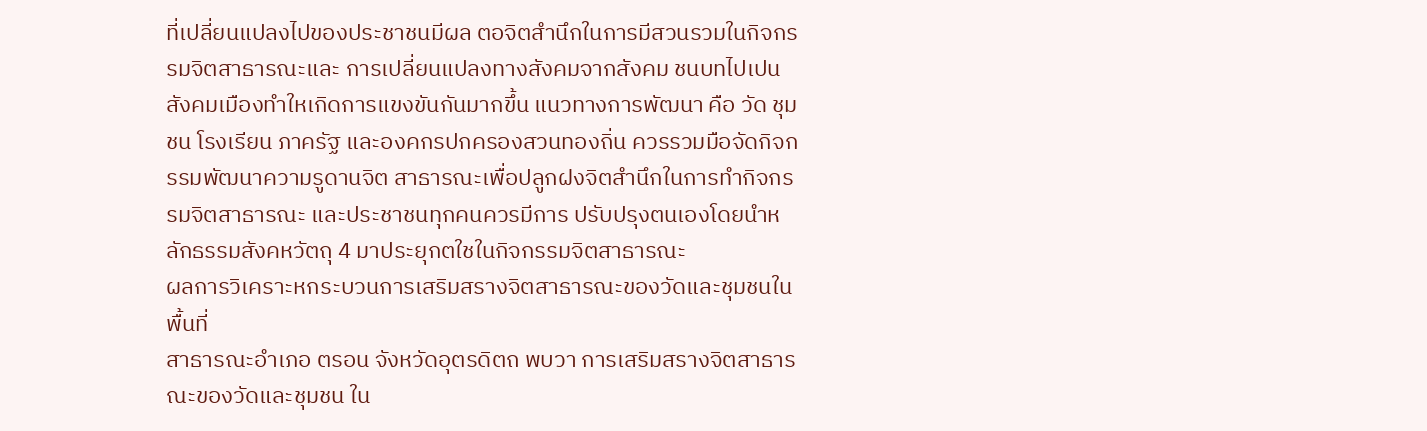ที่เปลี่ยนแปลงไปของประชาชนมีผล ตอจิตสํานึกในการมีสวนรวมในกิจกรรมจิตสาธารณะและ การเปลี่ยนแปลงทางสังคมจากสังคม ชนบทไปเปนสังคมเมืองทําใหเกิดการแขงขันกันมากขึ้น แนวทางการพัฒนา คือ วัด ชุมชน โรงเรียน ภาครัฐ และองคกรปกครองสวนทองถิ่น ควรรวมมือจัดกิจกรรมพัฒนาความรูดานจิต สาธารณะเพื่อปลูกฝงจิตสํานึกในการทํากิจกรรมจิตสาธารณะ และประชาชนทุกคนควรมีการ ปรับปรุงตนเองโดยนําหลักธรรมสังคหวัตถุ 4 มาประยุกตใชในกิจกรรมจิตสาธารณะ
ผลการวิเคราะหกระบวนการเสริมสรางจิตสาธารณะของวัดและชุมชนในพื้นที่
สาธารณะอําเภอ ตรอน จังหวัดอุตรดิตถ พบวา การเสริมสรางจิตสาธารณะของวัดและชุมชน ใน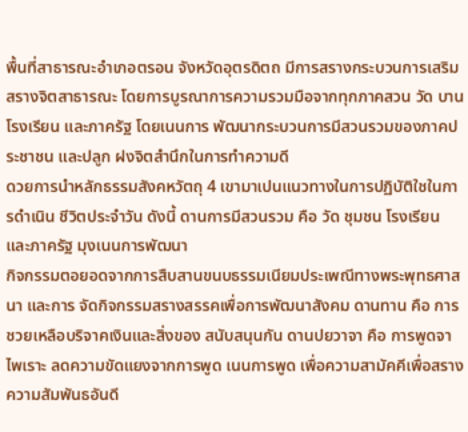พื้นที่สาธารณะอําเภอตรอน จังหวัดอุตรดิตถ มีการสรางกระบวนการเสริมสรางจิตสาธารณะ โดยการบูรณาการความรวมมือจากทุกภาคสวน วัด บาน โรงเรียน และภาครัฐ โดยเนนการ พัฒนากระบวนการมีสวนรวมของภาคประชาชน และปลูก ฝงจิตสํานึกในการทําความดี
ดวยการนําหลักธรรมสังคหวัตถุ 4 เขามาเปนแนวทางในการปฏิบัติใชในการดําเนิน ชีวิตประจําวัน ดังนี้ ดานการมีสวนรวม คือ วัด ชุมชน โรงเรียน และภาครัฐ มุงเนนการพัฒนา
กิจกรรมตอยอดจากการสืบสานขนบธรรมเนียมประเพณีทางพระพุทธศาสนา และการ จัดกิจกรรมสรางสรรคเพื่อการพัฒนาสังคม ดานทาน คือ การชวยเหลือบริจาคเงินและสิ่งของ สนับสนุนกัน ดานปยวาจา คือ การพูดจาไพเราะ ลดความขัดแยงจากการพูด เนนการพูด เพื่อความสามัคคีเพื่อสรางความสัมพันธอันดี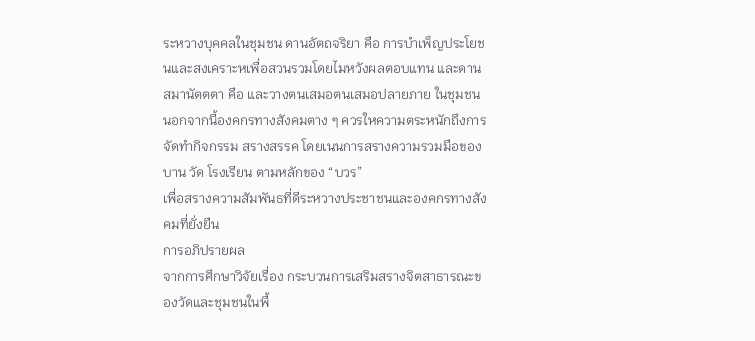ระหวางบุคคลในชุมชน ดานอัตถจริยา คือ การบําเพ็ญประโยชนและสงเคราะหเพื่อสวนรวมโดยไมหวังผลตอบแทน และดานสมานัตตตา คือ และวางตนเสมอตนเสมอปลายภาย ในชุมชน นอกจากนี้องคกรทางสังคมตาง ๆ ควรใหความตระหนักถึงการจัดทํากิจกรรม สรางสรรค โดยเนนการสรางความรวมมือของ บาน วัด โรงเรียน ตามหลักของ “บวร”
เพื่อสรางความสัมพันธที่ดีระหวางประชาชนและองคกรทางสังคมที่ยั่งยืน
การอภิปรายผล
จากการศึกษาวิจัยเรื่อง กระบวนการเสริมสรางจิตสาธารณะของวัดและชุมชนในพื้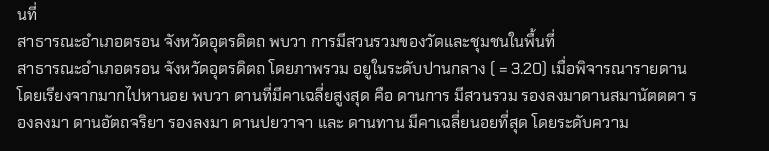นที่
สาธารณะอําเภอตรอน จังหวัดอุตรดิตถ พบวา การมีสวนรวมของวัดและชุมชนในพื้นที่
สาธารณะอําเภอตรอน จังหวัดอุตรดิตถ โดยภาพรวม อยูในระดับปานกลาง ( = 3.20) เมื่อพิจารณารายดาน โดยเรียงจากมากไปหานอย พบวา ดานที่มีคาเฉลี่ยสูงสุด คือ ดานการ มีสวนรวม รองลงมาดานสมานัตตตา รองลงมา ดานอัตถจริยา รองลงมา ดานปยวาจา และ ดานทาน มีคาเฉลี่ยนอยที่สุด โดยระดับความ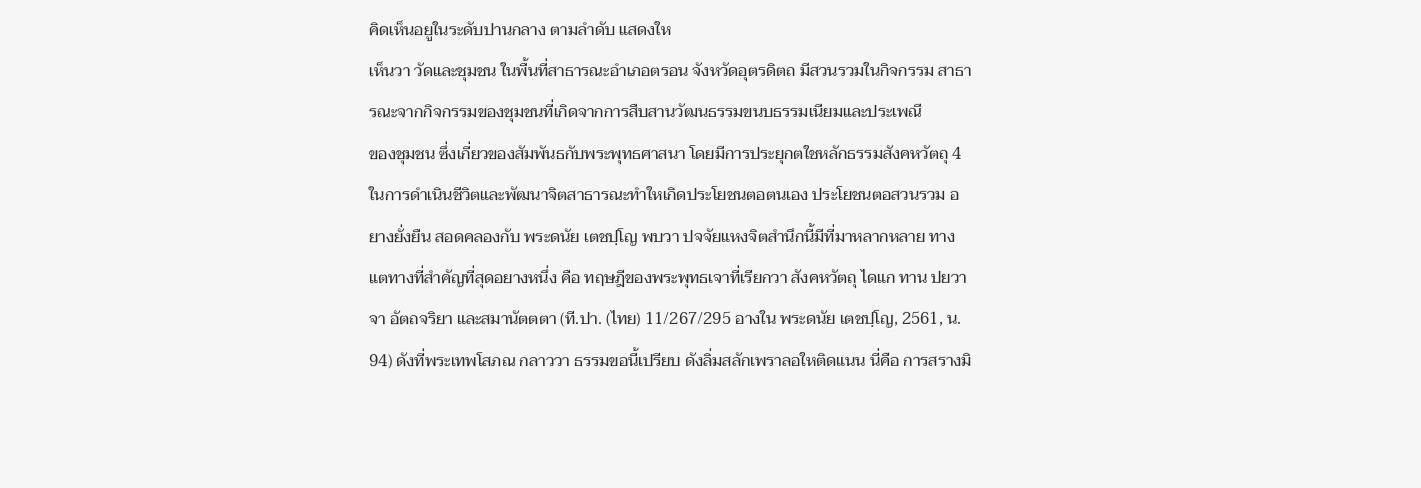คิดเห็นอยูในระดับปานกลาง ตามลําดับ แสดงให
เห็นวา วัดและชุมชน ในพื้นที่สาธารณะอําเภอตรอน จังหวัดอุตรดิตถ มีสวนรวมในกิจกรรม สาธารณะจากกิจกรรมของชุมชนที่เกิดจากการสืบสานวัฒนธรรมขนบธรรมเนียมและประเพณี
ของชุมชน ซึ่งเกี่ยวของสัมพันธกับพระพุทธศาสนา โดยมีการประยุกตใชหลักธรรมสังคหวัตถุ 4 ในการดําเนินชีวิตและพัฒนาจิตสาธารณะทําใหเกิดประโยชนตอตนเอง ประโยชนตอสวนรวม อยางยั่งยืน สอดคลองกับ พระดนัย เตชปฺโญ พบวา ปจจัยแหงจิตสํานึกนี้มีที่มาหลากหลาย ทางแตทางที่สําคัญที่สุดอยางหนึ่ง คือ ทฤษฎีของพระพุทธเจาที่เรียกวา สังคหวัตถุ ไดแก ทาน ปยวาจา อัตถจริยา และสมานัตตตา (ที.ปา. (ไทย) 11/267/295 อางใน พระดนัย เตชปฺโญ, 2561, น. 94) ดังที่พระเทพโสภณ กลาววา ธรรมขอนี้เปรียบ ดังลิ่มสลักเพราลอใหติดแนน นี่คือ การสรางมิ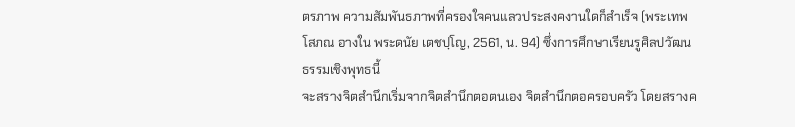ตรภาพ ความสัมพันธภาพที่ครองใจคนแลวประสงคงานใดก็สําเร็จ (พระเทพ โสภณ อางใน พระดนัย เตชปฺโญ, 2561, น. 94) ซึ่งการศึกษาเรียนรูศิลปวัฒนธรรมเชิงพุทธนี้
จะสรางจิตสํานึกเริ่มจากจิตสํานึกตอตนเอง จิตสํานึกตอครอบครัว โดยสรางค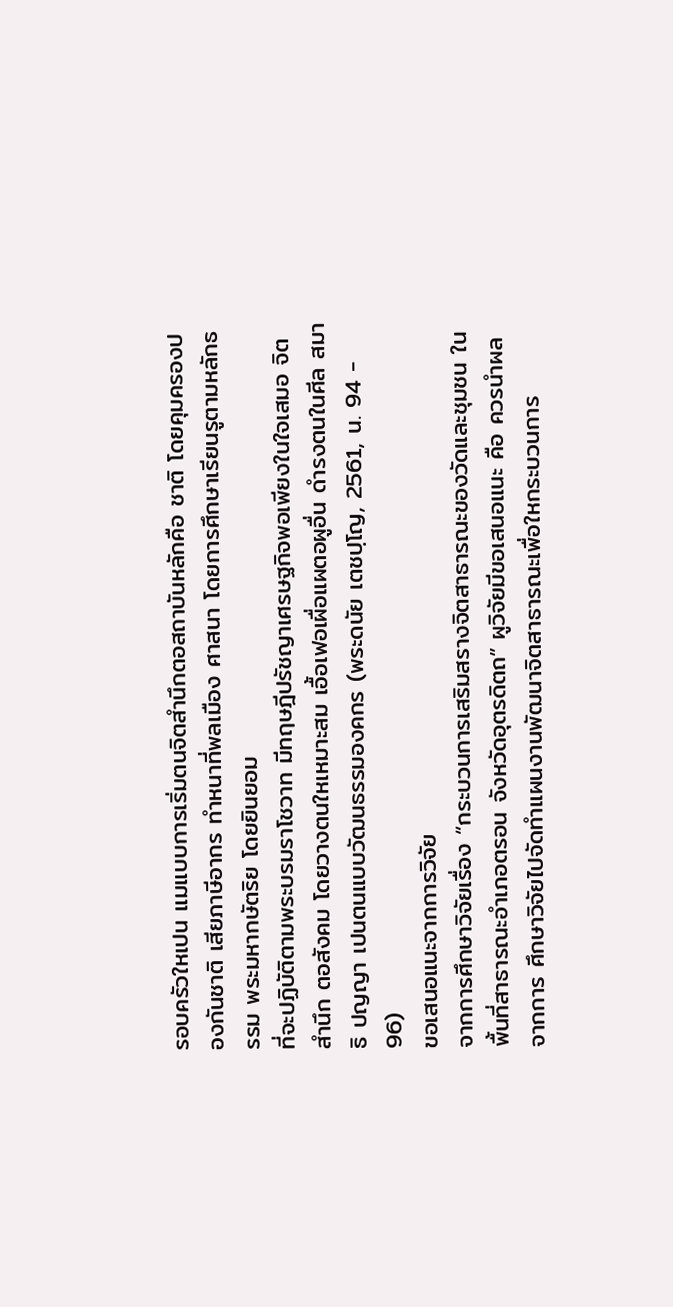รอบครัวใหเปน แมแบบการเริ่มตนจิตสํานึกตอสถาบันหลักคือ ชาติ โดยคุมครองปองกันชาติ เสียภาษีอากร ทําหนาที่พลเมือง ศาสนา โดยการศึกษาเรียนรูตามหลักธรรม พระมหากษัตริย โดยยินยอม
ที่จะปฏิบัติตามพระบรมราโชวาท มีทฤษฎีปรัชญาเศรษฐกิจพอเพียงในใจเสมอ จิตสํานึก ตอสังคม โดยวางตนใหเหมาะสม เอื้อเฟอเผื่อแผตอผูอื่น ดํารงตนในศีล สมาธิ ปญญา เปนตนแบบวัฒนธรรมองคกร (พระดนัย เตชปฺโญ, 2561, น. 94 - 96)
ขอเสนอแนะจากการวิจัย
จากการศึกษาวิจัยเรื่อง “กระบวนการเสริมสรางจิตสาธารณะของวัดและชุมชน ในพื้นที่สาธารณะอําเภอตรอน จังหวัดอุตรดิตถ” ผูวิจัยมีขอเสนอแนะ คือ ควรนําผลจากการ ศึกษาวิจัยไปจัดทําแผนงานพัฒนาจิตสาธารณะเพื่อใหกระบวนการ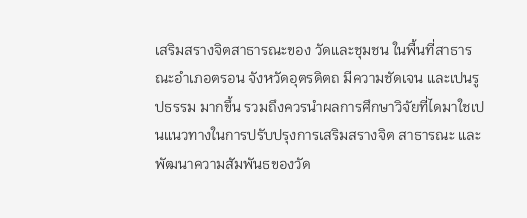เสริมสรางจิตสาธารณะของ วัดและชุมชน ในพื้นที่สาธารณะอําเภอตรอน จังหวัดอุตรดิตถ มีความชัดเจน และเปนรูปธรรม มากขึ้น รวมถึงควรนําผลการศึกษาวิจัยที่ไดมาใชเปนแนวทางในการปรับปรุงการเสริมสรางจิต สาธารณะ และพัฒนาความสัมพันธของวัด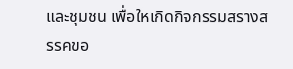และชุมชน เพื่อใหเกิดกิจกรรมสรางสรรคขอ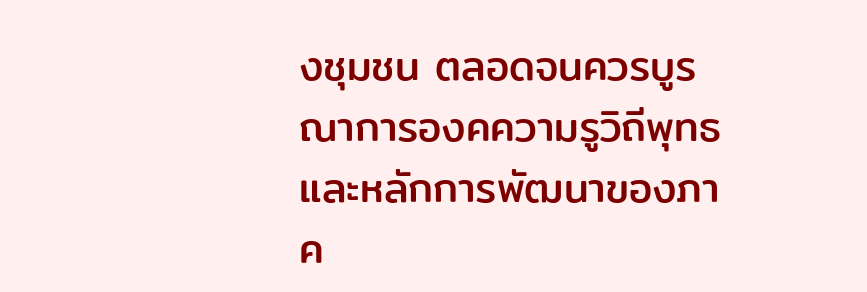งชุมชน ตลอดจนควรบูรณาการองคความรูวิถีพุทธ และหลักการพัฒนาของภาค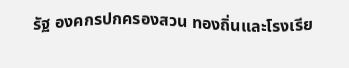รัฐ องคกรปกครองสวน ทองถิ่นและโรงเรีย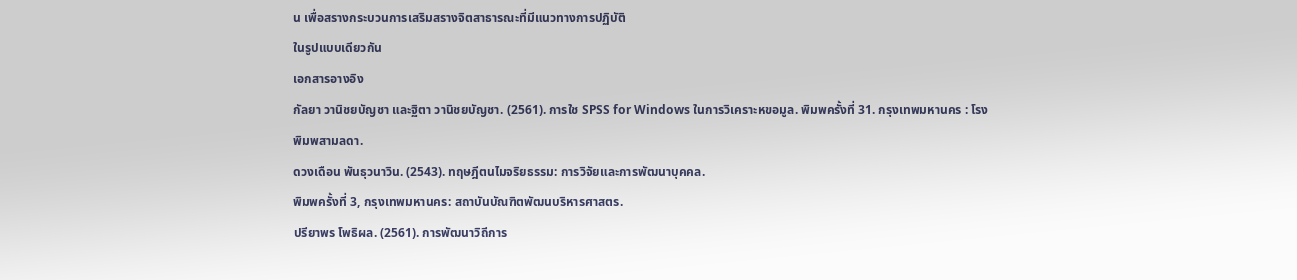น เพื่อสรางกระบวนการเสริมสรางจิตสาธารณะที่มีแนวทางการปฏิบัติ
ในรูปแบบเดียวกัน
เอกสารอางอิง
กัลยา วานิชยบัญชา และฐิตา วานิชยบัญชา. (2561). การใช SPSS for Windows ในการวิเคราะหขอมูล. พิมพครั้งที่ 31. กรุงเทพมหานคร : โรงพิมพสามลดา.
ดวงเดือน พันธุวนาวิน. (2543). ทฤษฎีตนไมจริยธรรม: การวิจัยและการพัฒนาบุคคล.
พิมพครั้งที่ 3, กรุงเทพมหานคร: สถาบันบัณฑิตพัฒนบริหารศาสตร.
ปรียาพร โพธิผล. (2561). การพัฒนาวิถีการ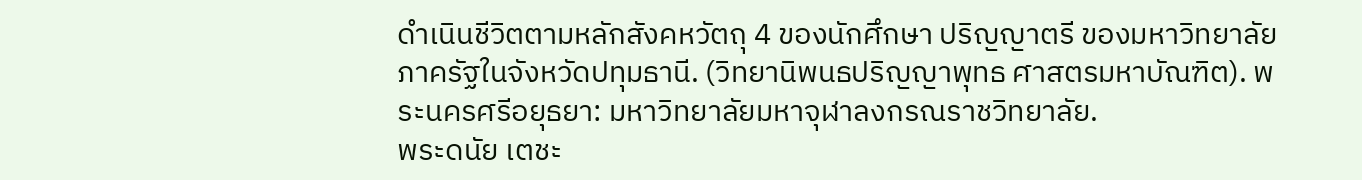ดําเนินชีวิตตามหลักสังคหวัตถุ 4 ของนักศึกษา ปริญญาตรี ของมหาวิทยาลัยภาครัฐในจังหวัดปทุมธานี. (วิทยานิพนธปริญญาพุทธ ศาสตรมหาบัณฑิต). พระนครศรีอยุธยา: มหาวิทยาลัยมหาจุฬาลงกรณราชวิทยาลัย.
พระดนัย เตชะ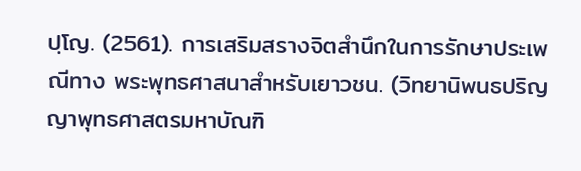ปฺโญ. (2561). การเสริมสรางจิตสํานึกในการรักษาประเพณีทาง พระพุทธศาสนาสําหรับเยาวชน. (วิทยานิพนธปริญญาพุทธศาสตรมหาบัณฑิ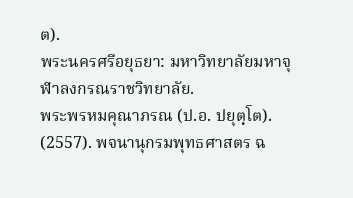ต).
พระนครศรีอยุธยา: มหาวิทยาลัยมหาจุฬาลงกรณราชวิทยาลัย.
พระพรหมคุณาภรณ (ป.อ. ปยุตฺโต). (2557). พจนานุกรมพุทธศาสตร ฉ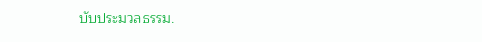บับประมวลธรรม.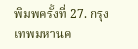พิมพครั้งที่ 27. กรุงเทพมหานค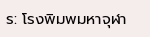ร: โรงพิมพมหาจุฬา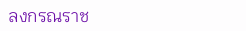ลงกรณราช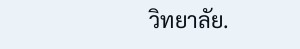วิทยาลัย.